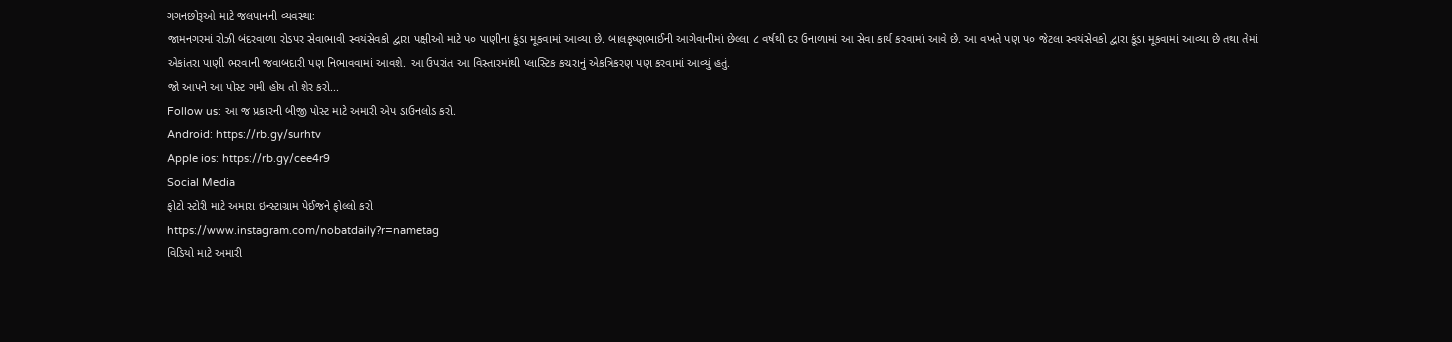ગગનછોરૂઓ માટે જલપાનની વ્યવસ્થાઃ
જામનગરમાં રોઝી બંદરવાળા રોડપર સેવાભાવી સ્વયંસેવકો દ્વારા પક્ષીઓ માટે પ૦ પાણીના કૂંડા મૂકવામાં આવ્યા છે. બાલકૃષ્ણભાઈની આગેવાનીમાં છેલ્લા ૮ વર્ષથી દર ઉનાળામાં આ સેવા કાર્ય કરવામાં આવે છે. આ વખતે પણ પ૦ જેટલા સ્વયંસેવકો દ્વારા કૂંડા મૂકવામાં આવ્યા છે તથા તેમાં એકાંતરા પાણી ભરવાની જવાબદારી પણ નિભાવવામાં આવશે. આ ઉપરાંત આ વિસ્તારમાંથી પ્લાસ્ટિક કચરાનું એકત્રિકરણ પણ કરવામાં આવ્યું હતું.
જો આપને આ પોસ્ટ ગમી હોય તો શેર કરો...
Follow us: આ જ પ્રકારની બીજી પોસ્ટ માટે અમારી એપ ડાઉનલોડ કરો.
Android: https://rb.gy/surhtv
Apple ios: https://rb.gy/cee4r9
Social Media
ફોટો સ્ટોરી માટે અમારા ઇન્સ્ટાગ્રામ પેઈજને ફોલ્લો કરો
https://www.instagram.com/nobatdaily?r=nametag
વિડિયો માટે અમારી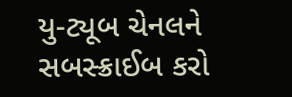યુ-ટ્યૂબ ચેનલને સબસ્ક્રાઈબ કરો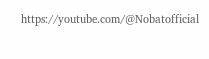https://youtube.com/@Nobatofficial